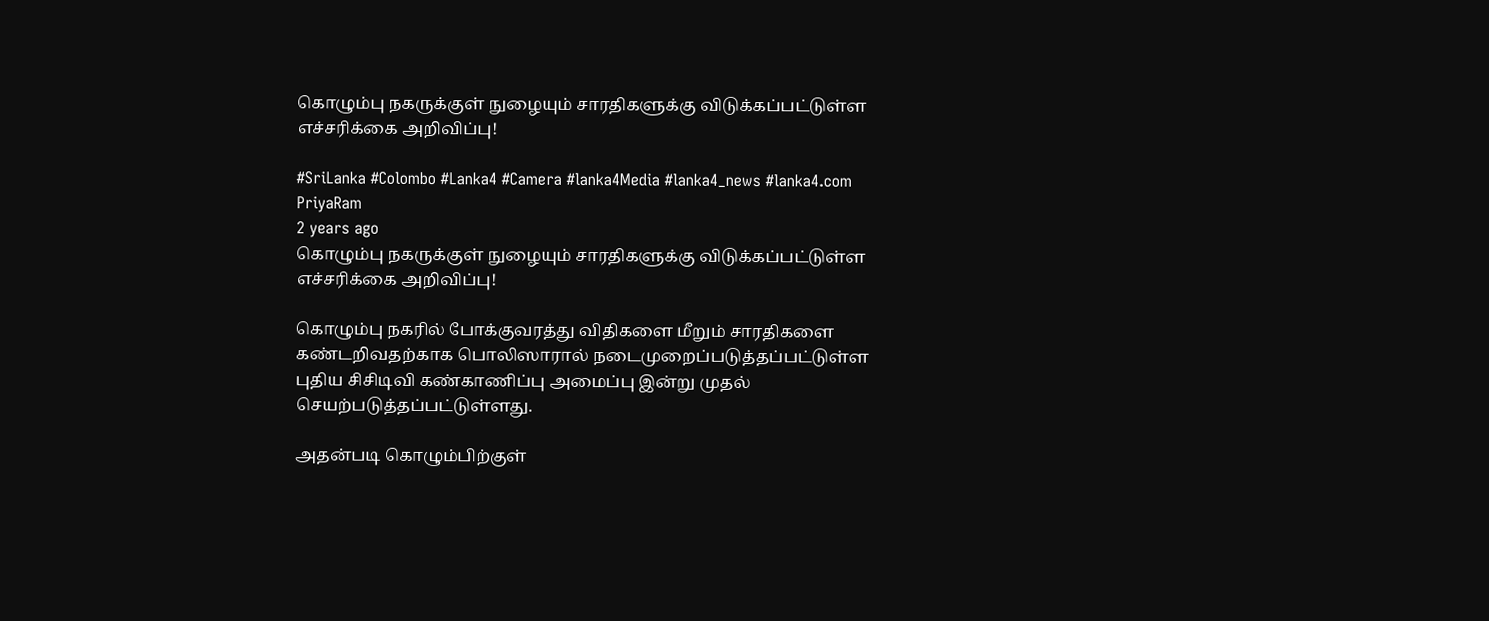கொழும்பு நகருக்குள் நுழையும் சாரதிகளுக்கு விடுக்கப்பட்டுள்ள எச்சரிக்கை அறிவிப்பு!

#SriLanka #Colombo #Lanka4 #Camera #lanka4Media #lanka4_news #lanka4.com
PriyaRam
2 years ago
கொழும்பு நகருக்குள் நுழையும் சாரதிகளுக்கு விடுக்கப்பட்டுள்ள எச்சரிக்கை அறிவிப்பு!

கொழும்பு நகரில் போக்குவரத்து விதிகளை மீறும் சாரதிகளை கண்டறிவதற்காக பொலிஸாரால் நடைமுறைப்படுத்தப்பட்டுள்ள புதிய சிசிடிவி கண்காணிப்பு அமைப்பு இன்று முதல் செயற்படுத்தப்பட்டுள்ளது.

அதன்படி கொழும்பிற்குள்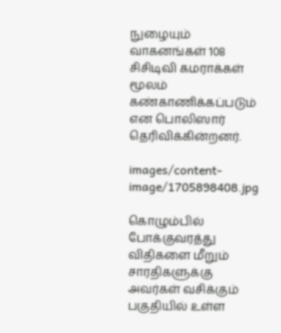நுழையும் வாகனங்கள் 108 சிசிடிவி கமராக்கள் மூலம் கண்காணிக்கப்படும் என பொலிஸார் தெரிவிக்கின்றனர்.

images/content-image/1705898408.jpg

கொழும்பில் போக்குவரத்து விதிகளை மீறும் சாரதிகளுக்கு அவர்கள் வசிக்கும் பகுதியில் உள்ள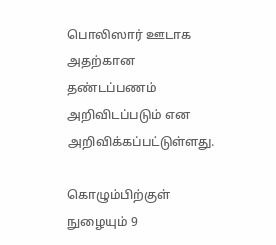பொலிஸார் ஊடாக அதற்கான தண்டப்பணம் அறிவிடப்படும் என அறிவிக்கப்பட்டுள்ளது.

கொழும்பிற்குள் நுழையும் 9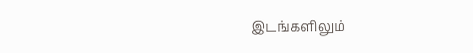இடங்களிலும்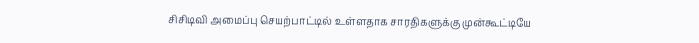சிசிடிவி அமைப்பு செயற்பாட்டில் உள்ளதாக சாரதிகளுக்கு முன்கூட்டியே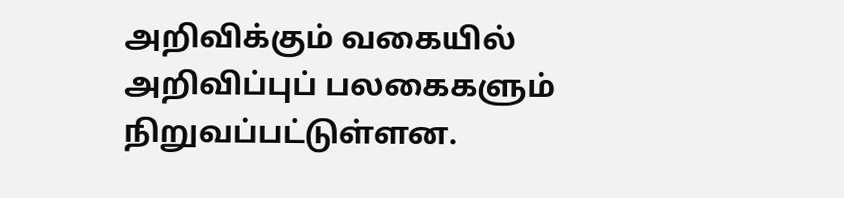அறிவிக்கும் வகையில் அறிவிப்புப் பலகைகளும் நிறுவப்பட்டுள்ளன.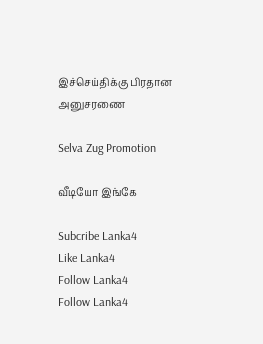இச்செய்திக்கு பிரதான அனுசரணை

Selva Zug Promotion

வீடியோ இங்கே

Subcribe Lanka4
Like Lanka4
Follow Lanka4
Follow Lanka4